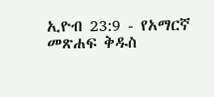ኢዮብ 23:9 - የአማርኛ መጽሐፍ ቅዱስ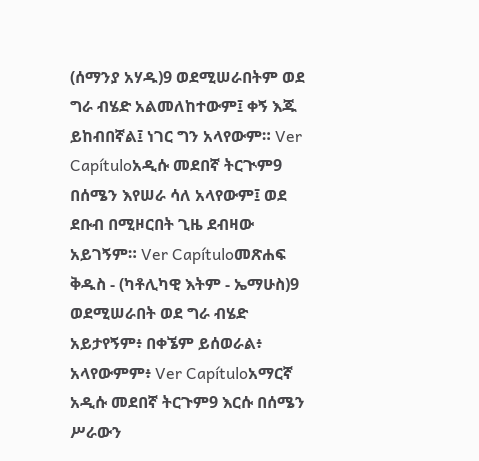(ሰማንያ አሃዱ)9 ወደሚሠራበትም ወደ ግራ ብሄድ አልመለከተውም፤ ቀኝ እጁ ይከብበኛል፤ ነገር ግን አላየውም። Ver Capítuloአዲሱ መደበኛ ትርጒም9 በሰሜን እየሠራ ሳለ አላየውም፤ ወደ ደቡብ በሚዞርበት ጊዜ ደብዛው አይገኝም። Ver Capítuloመጽሐፍ ቅዱስ - (ካቶሊካዊ እትም - ኤማሁስ)9 ወደሚሠራበት ወደ ግራ ብሄድ አይታየኝም፥ በቀኜም ይሰወራል፥ አላየውምም፥ Ver Capítuloአማርኛ አዲሱ መደበኛ ትርጉም9 እርሱ በሰሜን ሥራውን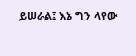ይሠራል፤ እኔ ግን ላየው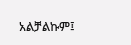አልቻልኩም፤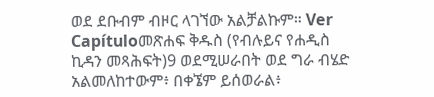ወደ ደቡብም ብዞር ላገኘው አልቻልኩም። Ver Capítuloመጽሐፍ ቅዱስ (የብሉይና የሐዲስ ኪዳን መጻሕፍት)9 ወደሚሠራበት ወደ ግራ ብሄድ አልመለከተውም፥ በቀኜም ይሰወራል፥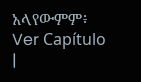አላየውምም፥ Ver Capítulo |